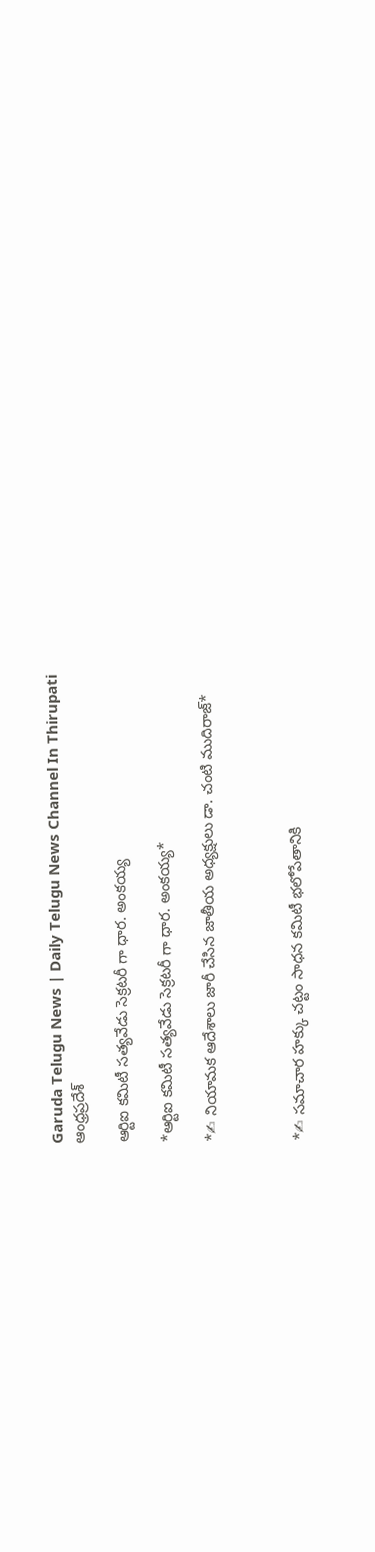Garuda Telugu News | Daily Telugu News Channel In Thirupati
ఆంధ్రప్రదేశ్

ఆర్టిఐ కమిటీ సత్యవేడు సెక్రటరీ గా ధార. అంకయ్య

*ఆర్టిఐ కమిటీ సత్యవేడు సెక్రటరీ గా ధార. అంకయ్య*

*✍ నియామక ఆదేశాలు జారీ చేసిన జాతీయ అధ్యక్షులు డా. చంటి ముదిరాజ్*



*✍ సమాచార హక్కు చట్టం సాధన కమిటీ భలోపేతానికి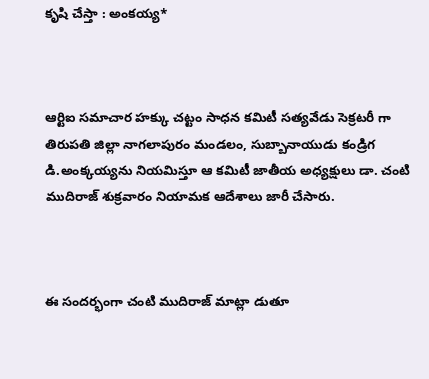కృషి చేస్తా : అంకయ్య*



ఆర్టిఐ సమాచార హక్కు చట్టం సాధన కమిటీ సత్యవేడు సెక్రటరీ గా తిరుపతి జిల్లా నాగలాపురం మండలం, సుబ్బానాయుడు కండ్రిగ డి.అంక్కయ్యను నియమిస్తూ ఆ కమిటీ జాతీయ అధ్యక్షులు డా. చంటి ముదిరాజ్ శుక్రవారం నియామక ఆదేశాలు జారీ చేసారు.



ఈ సందర్భంగా చంటి ముదిరాజ్ మాట్లా డుతూ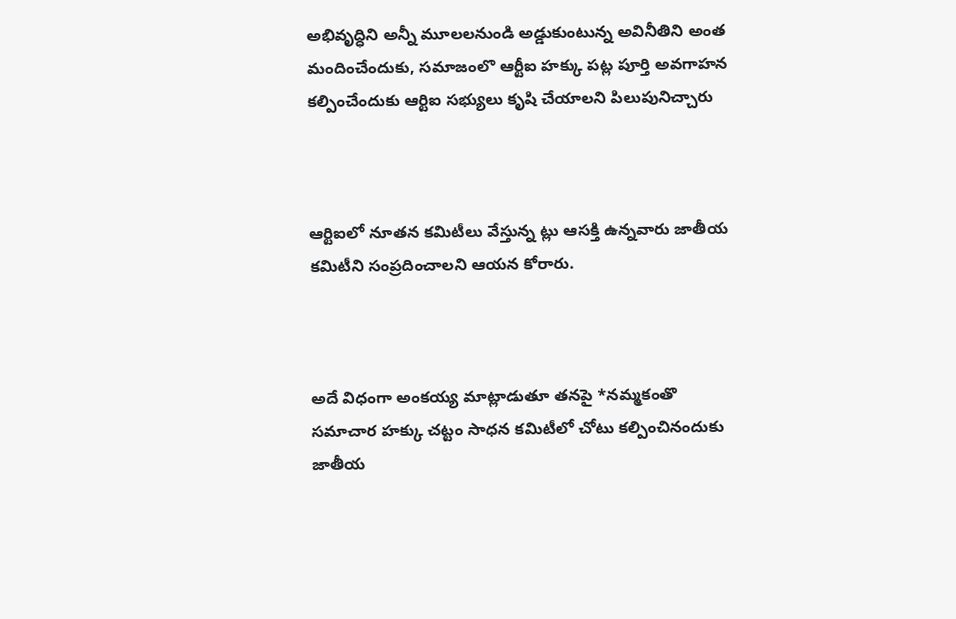అభివృద్ధిని అన్నీ మూలలనుండి అడ్డుకుంటున్న అవినీతిని అంత మందించేందుకు, సమాజంలొ ఆర్టీఐ హక్కు పట్ల పూర్తి అవగాహన కల్పించేందుకు ఆర్టిఐ సభ్యులు కృషి చేయాలని పిలుపునిచ్చారు



ఆర్టిఐలో నూతన కమిటీలు వేస్తున్న ట్లు ఆసక్తి ఉన్నవారు జాతీయ కమిటీని సంప్రదించాలని ఆయన కోరారు.



అదే విధంగా అంకయ్య మాట్లాడుతూ తనపై *నమ్మకంతొ సమాచార హక్కు చట్టం సాధన కమిటీలో చోటు కల్పించినందుకు జాతీయ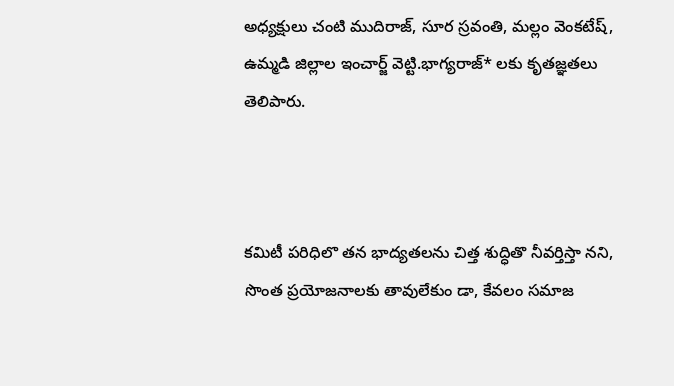అధ్యక్షులు చంటి ముదిరాజ్, సూర స్రవంతి, మల్లం వెంకటేష్, ఉమ్మడి జిల్లాల ఇంచార్జ్ వెట్టి.భాగ్యరాజ్* లకు కృతజ్ఞతలు తెలిపారు.



కమిటీ పరిధిలొ తన భాద్యతలను చిత్త శుద్ధితొ నీవర్తిస్తా నని, సొంత ప్రయోజనాలకు తావులేకుం డా, కేవలం సమాజ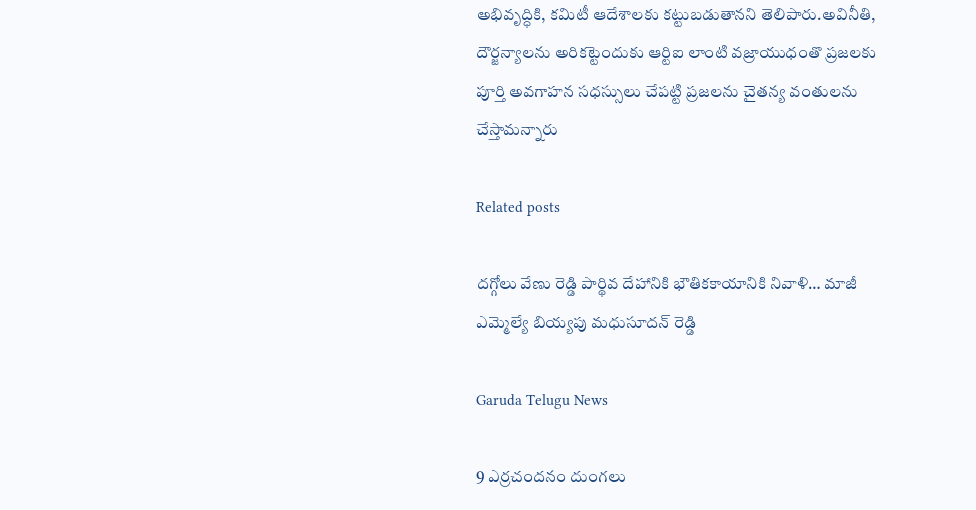అభివృద్ధికి, కమిటీ ఆదేశాలకు కట్టుబడుతానని తెలిపారు.అవినీతి, దౌర్జన్యాలను అరికట్టెందుకు ఆర్టిఐ లాంటి వజ్రాయుధంతొ ప్రజలకు పూర్తి అవగాహన సధస్సులు చేపట్టి ప్రజలను చైతన్య వంతులను చేస్తామన్నారు

Related posts

దగ్గోలు వేణు రెడ్డి పార్థివ దేహానికి భౌతికకాయానికి నివాళి… మాజీ ఎమ్మెల్యే బియ్యపు మధుసూదన్ రెడ్డి

Garuda Telugu News

9 ఎర్రచందనం దుంగలు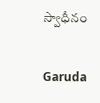స్వాధీనం

Garuda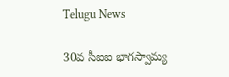Telugu News

30వ సీఐఐ భాగస్వామ్య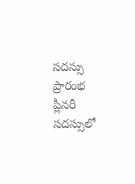సదస్సు ప్రారంభ ప్లీనరీ సదస్సులో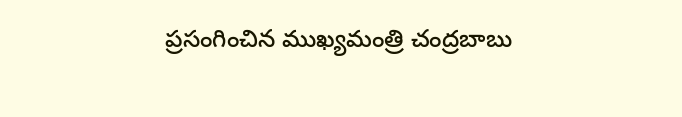ప్రసంగించిన ముఖ్యమంత్రి చంద్రబాబు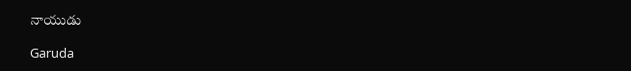నాయుడు

Garuda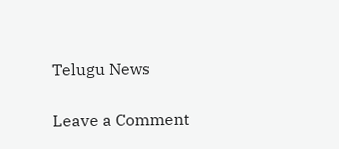Telugu News

Leave a Comment